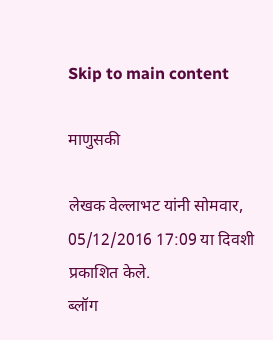Skip to main content

माणुसकी

लेखक वेल्लाभट यांनी सोमवार, 05/12/2016 17:09 या दिवशी प्रकाशित केले.
ब्लॉग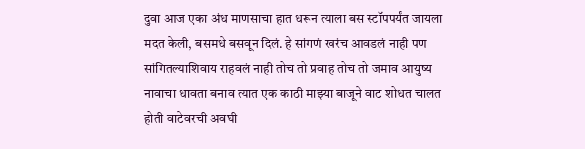दुवा आज एका अंध माणसाचा हात धरून त्याला बस स्टॉपपर्यंत जायला मदत केली, बसमधे बसवून दिलं. हे सांगणं खरंच आवडलं नाही पण सांगितल्याशिवाय राहवलं नाही तोच तो प्रवाह तोच तो जमाव आयुष्य नावाचा धावता बनाव त्यात एक काठी माझ्या बाजूने वाट शोधत चालत होती वाटेवरची अवघी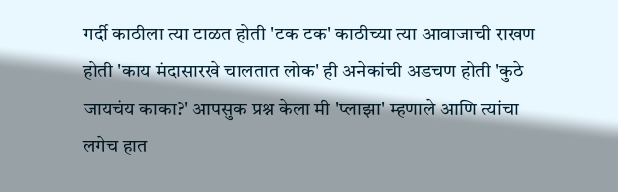गर्दी काठीला त्या टाळत होती 'टक टक' काठीच्या त्या आवाजाची राखण होती 'काय मंदासारखे चालतात लोक' ही अनेकांची अडचण होती 'कुठे जायचंय काका?' आपसुक प्रश्न केला मी 'प्लाझा' म्हणाले आणि त्यांचा लगेच हात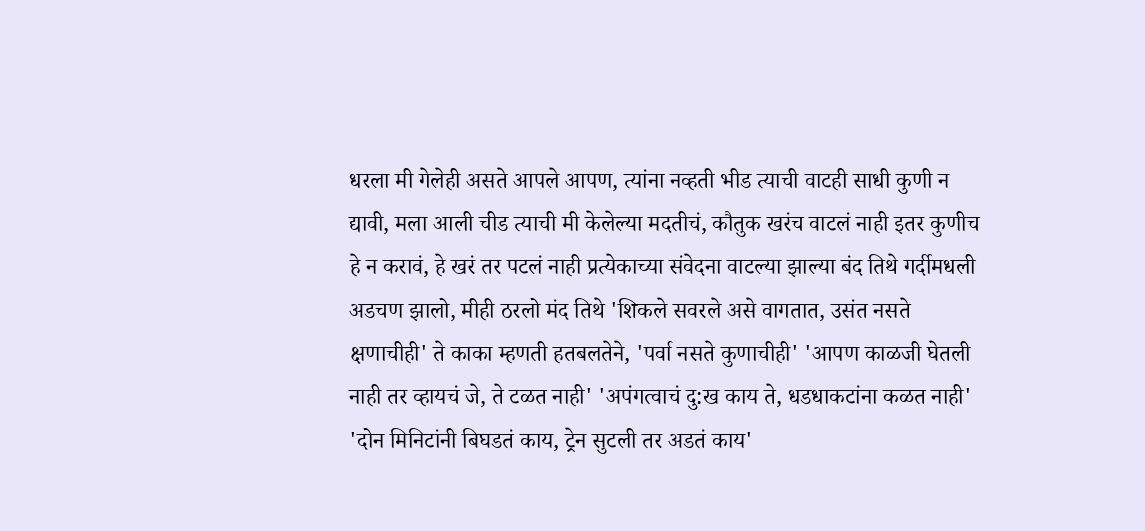धरला मी गेलेही असते आपले आपण, त्यांना नव्हती भीड त्याची वाटही साधी कुणी न द्यावी, मला आली चीड त्याची मी केलेल्या मदतीचं, कौतुक खरंच वाटलं नाही इतर कुणीच हे न करावं, हे खरं तर पटलं नाही प्रत्येकाच्या संवेदना वाटल्या झाल्या बंद तिथे गर्दीमधली अडचण झालो, मीही ठरलो मंद तिथे 'शिकले सवरले असे वागतात, उसंत नसते क्षणाचीही' ते काका म्हणती हतबलतेने, 'पर्वा नसते कुणाचीही' 'आपण काळजी घेतली नाही तर व्हायचं जे, ते टळत नाही' 'अपंगत्वाचं दु:ख काय ते, धडधाकटांना कळत नाही' 'दोन मिनिटांनी बिघडतं काय, ट्रेन सुटली तर अडतं काय'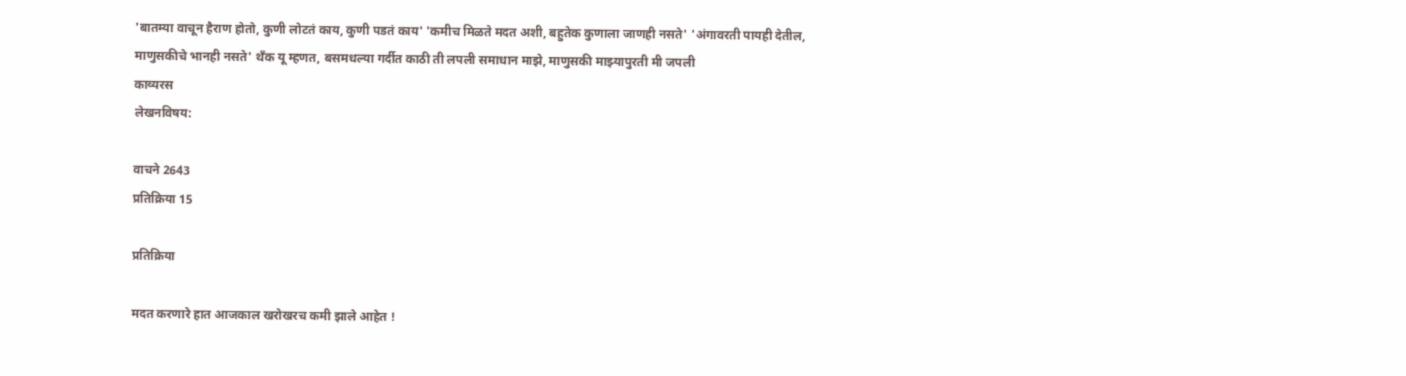'बातम्या वाचून हैराण होतो, कुणी लोटतं काय, कुणी पडतं काय' 'कमीच मिळते मदत अशी, बहुतेक कुणाला जाणही नसते' 'अंगावरती पायही देतील, माणुसकीचे भानही नसते' थँक यू म्हणत, बसमधल्या गर्दीत काठी ती लपली समाधान माझे, माणुसकी माझ्यापुरती मी जपली
काव्यरस
लेखनविषय:

वाचने 2643
प्रतिक्रिया 15

प्रतिक्रिया

मदत करणारे हात आजकाल खरोखरच कमी झाले आहेत !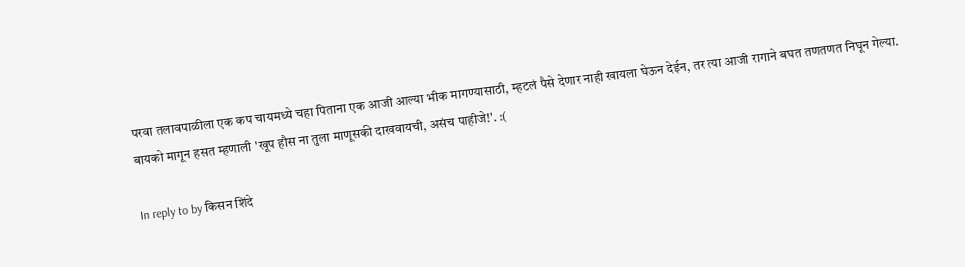परवा तलावपाळीला एक कप चायमध्ये चहा पिताना एक आजी आल्या भीक मागण्यासाठी, म्हटलं पैसे देणार नाही खायला घेऊन देईन, तर त्या आजी रागाने बघत तणतणत निघून गेल्या. बायको मागून हसत म्हणाली 'खूप हौस ना तुला माणूसकी दाखवायची, असंच पाहीजे!'. :(

In reply to by किसन शिंदे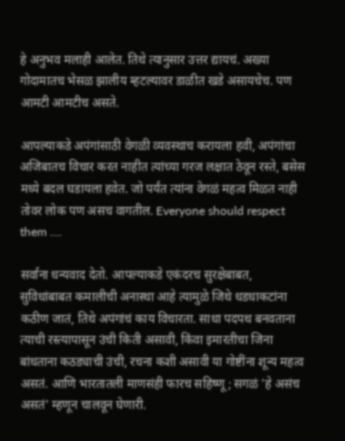हे अनुभव मलाही आलेत. तिथे त्यानुसार उत्तर द्यायचं. अख्या गोदामातच भेसळ झालीय म्हटल्यावर डाळीत खडे असायचेच. पण आमटी आमटीच असते.

आपल्याकडे अपंगांसाठी वेगळी व्यवस्थाच करायला हवी, अपंगांचा अजिबातच विचार करत नाहीत त्यांच्या गरज लक्षात ठेवून रस्ते, बसेस मध्ये बदल घडायला हवेत. जो पर्यंत त्यांना वेगळं महत्व मिळत नाही तोवर लोक पण असच वागतील. Everyone should respect them ....

सर्वांना धन्यवाद देतो. आपल्याकडे एकंदरच सुरक्षेबाबत, सुविधांबाबत कमालीची अनास्था आहे त्यामुळे जिथे धडधाकटांना कठीण जातं, तिथे अपंगांचं काय विचारता. साधा पदपथ बनवताना त्याची रस्त्यापासून उंची किती असावी, किंवा इमारतीचा जिना बांधताना कठड्याची उंची, रचना कशी असावी या गोष्टींना शून्य महत्व असतं. आणि भारतातली माणसंही फारच सहिष्णू; सगळं 'हे असंच असतं' म्हणून चालवून घेणारी.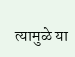त्यामुळे या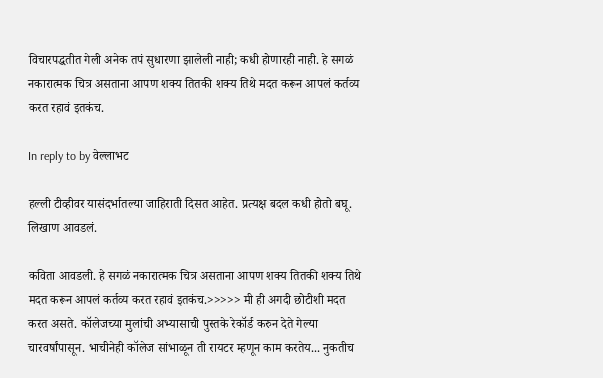विचारपद्धतीत गेली अनेक तपं सुधारणा झालेली नाही; कधी होणारही नाही. हे सगळं नकारात्मक चित्र असताना आपण शक्य तितकी शक्य तिथे मदत करून आपलं कर्तव्य करत रहावं इतकंच.

In reply to by वेल्लाभट

हल्ली टीव्हीवर यासंदर्भातल्या जाहिराती दिसत आहेत. प्रत्यक्ष बदल कधी होतो बघू. लिखाण आवडलं.

कविता आवडली. हे सगळं नकारात्मक चित्र असताना आपण शक्य तितकी शक्य तिथे मदत करून आपलं कर्तव्य करत रहावं इतकंच.>>>>> मी ही अगदी छोटीशी मदत करत असते. कॉलेजच्या मुलांची अभ्यासाची पुस्तके रेकॉर्ड करुन देते गेल्या चारवर्षांपासून. भाचीनेही कॉलेज सांभाळून ती रायटर म्हणून काम करतेय... नुकतीच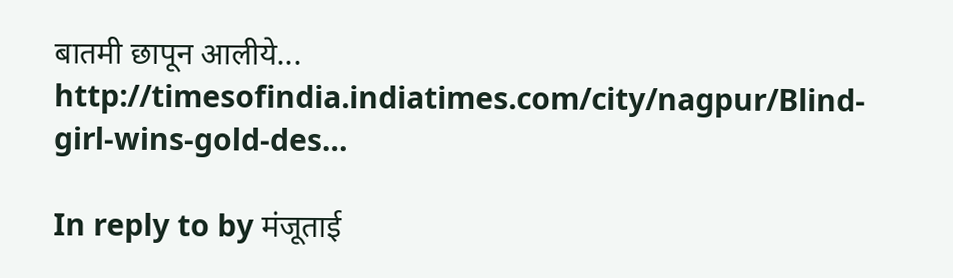बातमी छापून आलीये... http://timesofindia.indiatimes.com/city/nagpur/Blind-girl-wins-gold-des…

In reply to by मंजूताई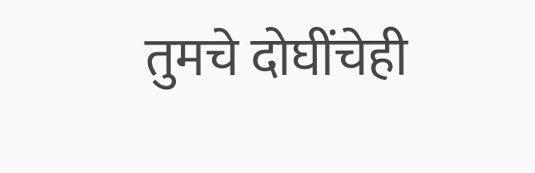तुमचे दोघींचेही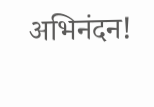अभिनंदन!